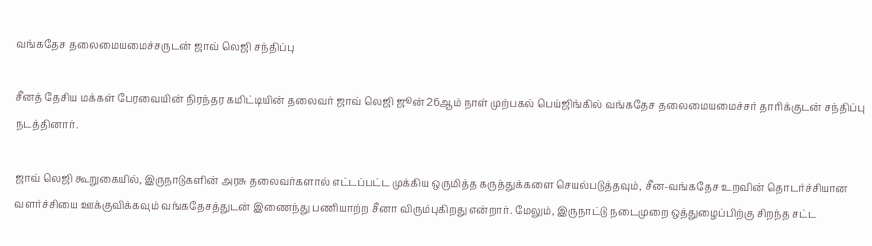வங்கதேச தலைமையமைச்சருடன் ஜாவ் லெஜி சந்திப்பு

சீனத் தேசிய மக்கள் பேரவையின் நிரந்தர கமிட்டியின் தலைவர் ஜாவ் லெஜி ஜூன் 26ஆம் நாள் முற்பகல் பெய்ஜிங்கில் வங்கதேச தலைமையமைச்சர் தாரிக்குடன் சந்திப்பு நடத்தினார்.

ஜாவ் லெஜி கூறுகையில், இருநாடுகளின் அரசு தலைவர்களால் எட்டப்பட்ட முக்கிய ஒருமித்த கருத்துக்களை செயல்படுத்தவும், சீன-வங்கதேச உறவின் தொடர்ச்சியான வளர்ச்சியை ஊக்குவிக்கவும் வங்கதேசத்துடன் இணைந்து பணியாற்ற சீனா விரும்புகிறது என்றார். மேலும், இருநாட்டு நடைமுறை ஒத்துழைப்பிற்கு சிறந்த சட்ட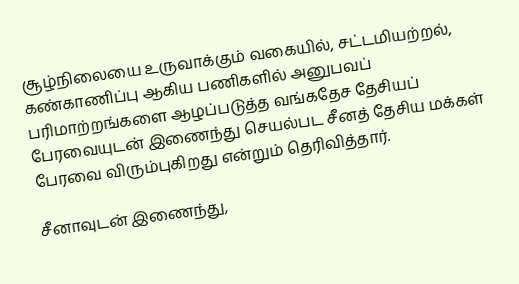சூழ்நிலையை உருவாக்கும் வகையில், சட்டமியற்றல், கண்காணிப்பு ஆகிய பணிகளில் அனுபவப் பரிமாற்றங்களை ஆழப்படுத்த வங்கதேச தேசியப் பேரவையுடன் இணைந்து செயல்பட சீனத் தேசிய மக்கள் பேரவை விரும்புகிறது என்றும் தெரிவித்தார்.

சீனாவுடன் இணைந்து,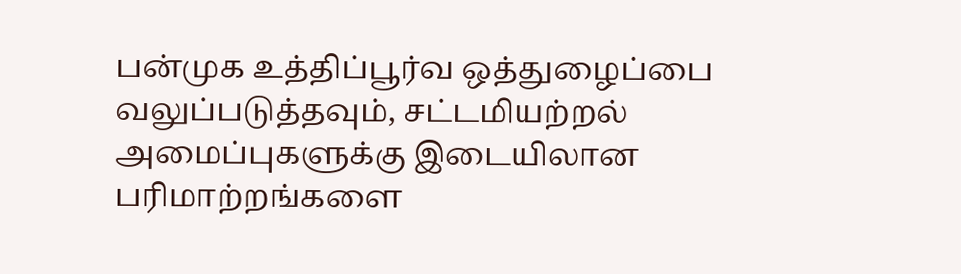பன்முக உத்திப்பூர்வ ஒத்துழைப்பை வலுப்படுத்தவும், சட்டமியற்றல் அமைப்புகளுக்கு இடையிலான பரிமாற்றங்களை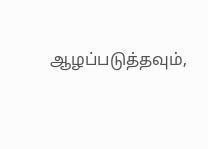ஆழப்படுத்தவும்,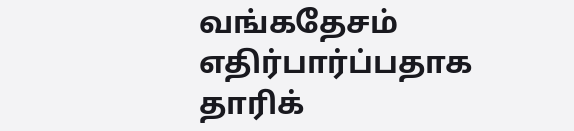வங்கதேசம் எதிர்பார்ப்பதாக தாரிக்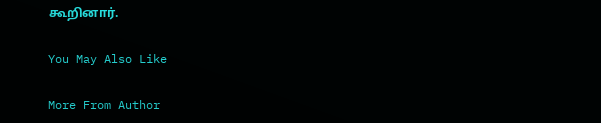கூறினார்.

You May Also Like

More From Author